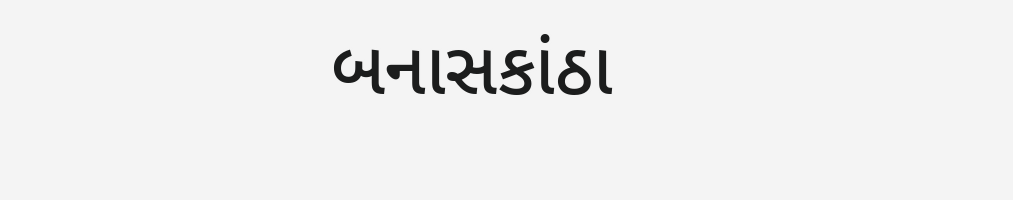બનાસકાંઠા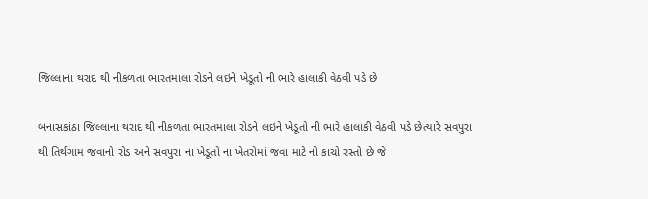જિલ્લાના થરાદ થી નીકળતા ભારતમાલા રોડને લઇને ખેડૂતો ની ભારે હાલાકી વેઠવી પડે છે

બનાસકાંઠા જિલ્લાના થરાદ થી નીકળતા ભારતમાલા રોડને લઇને ખેડૂતો ની ભારે હાલાકી વેઠવી પડે છેત્યારે સવપુરા થી તિર્થગામ જવાનો રોડ અને સવપુરા ના ખેડૂતો ના ખેતરોમાં જવા માટે નો કાચો રસ્તો છે જે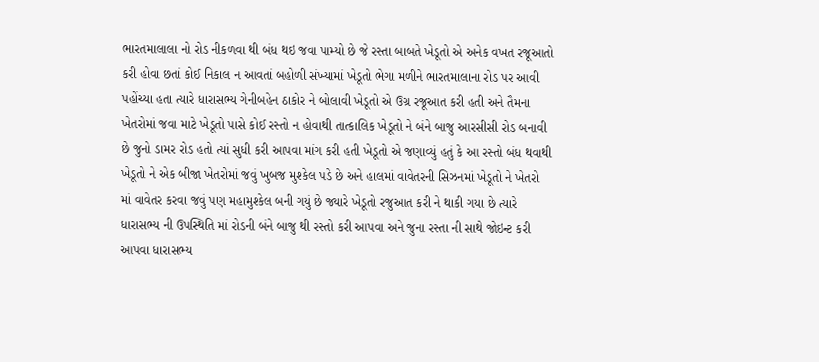ભારતમાલાલા નો રોડ નીકળવા થી બંધ થઇ જવા પામ્યો છે જે રસ્તા બાબતે ખેડૂતો એ અનેક વખત રજૂઆતો કરી હોવા છતાં કોઈ નિકાલ ન આવતાં બહોળી સંખ્યામાં ખેડૂતો ભેગા મળીને ભારતમાલાના રોડ પર આવી પહોંચ્યા હતા ત્યારે ધારાસભ્ય ગેનીબહેન ઠાકોર ને બોલાવી ખેડૂતો એ ઉગ્ર રજૂઆત કરી હતી અને તૈમના ખેતરોમાં જવા માટે ખેડૂતો પાસે કોઈ રસ્તો ન હોવાથી તાત્કાલિક ખેડૂતો ને બંને બાજુ આરસીસી રોડ બનાવી છે જુનો ડામર રોડ હતો ત્યાં સુધી કરી આપવા માંગ કરી હતી ખેડૂતો એ જણાવ્યું હતું કે આ રસ્તો બંધ થવાથી ખેડૂતો ને એક બીજા ખેતરોમાં જવું ખુબજ મુશ્કેલ પડે છે અને હાલમાં વાવેતરની સિઝનમાં ખેડૂતો ને ખેતરો માં વાવેતર કરવા જવું પણ મહામુશ્કેલ બની ગયું છે જ્યારે ખેડૂતો રજુઆત કરી ને થાકી ગયા છે ત્યારે ધારાસભ્ય ની ઉપસ્થિતિ માં રોડની બંને બાજુ થી રસ્તો કરી આપવા અને જુના રસ્તા ની સાથે જોઇન્ટ કરી આપવા ધારાસભ્ય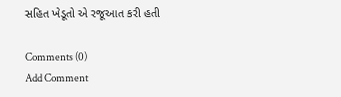સહિત ખેડૂતો એ રજૂઆત કરી હતી

Comments (0)
Add Comment